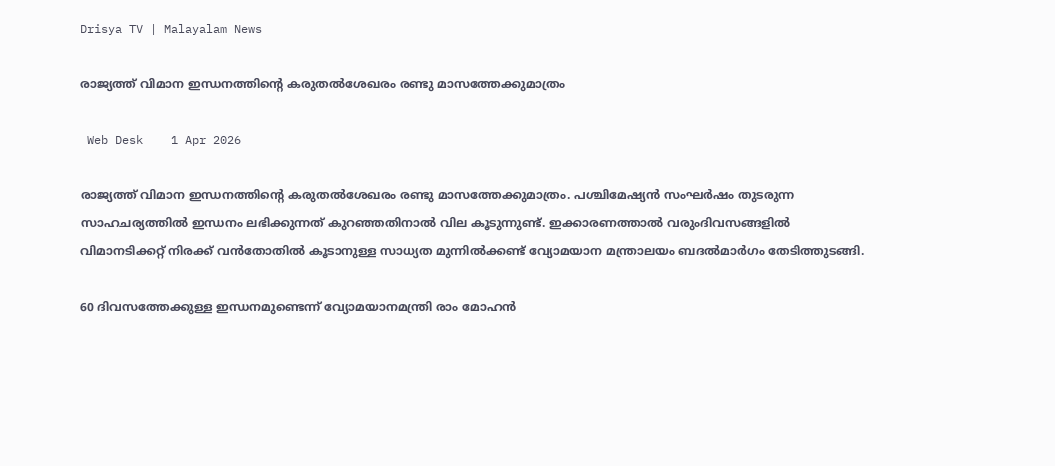Drisya TV | Malayalam News

രാജ്യത്ത് വിമാന ഇന്ധനത്തിന്റെ കരുതൽശേഖരം രണ്ടു മാസത്തേക്കുമാത്രം

 Web Desk    1 Apr 2026

രാജ്യത്ത് വിമാന ഇന്ധനത്തിന്റെ കരുതൽശേഖരം രണ്ടു മാസത്തേക്കുമാത്രം. പശ്ചിമേഷ്യൻ സംഘർഷം തുടരുന്ന സാഹചര്യത്തിൽ ഇന്ധനം ലഭിക്കുന്നത് കുറഞ്ഞതിനാൽ വില കൂടുന്നുണ്ട്. ഇക്കാരണത്താൽ വരുംദിവസങ്ങളിൽ വിമാനടിക്കറ്റ് നിരക്ക് വൻതോതിൽ കൂടാനുള്ള സാധ്യത മുന്നിൽക്കണ്ട് വ്യോമയാന മന്ത്രാലയം ബദൽമാർഗം തേടിത്തുടങ്ങി.

60 ദിവസത്തേക്കുള്ള ഇന്ധനമുണ്ടെന്ന് വ്യോമയാനമന്ത്രി രാം മോഹൻ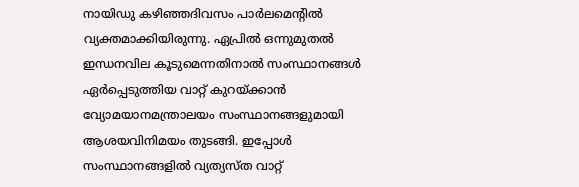നായിഡു കഴിഞ്ഞദിവസം പാർലമെന്റിൽ വ്യക്തമാക്കിയിരുന്നു. ഏപ്രിൽ ഒന്നുമുതൽ ഇന്ധനവില കൂടുമെന്നതിനാൽ സംസ്ഥാനങ്ങൾ ഏർപ്പെടുത്തിയ വാറ്റ് കുറയ്ക്കാൻ വ്യോമയാനമന്ത്രാലയം സംസ്ഥാനങ്ങളുമായി ആശയവിനിമയം തുടങ്ങി. ഇപ്പോൾ സംസ്ഥാനങ്ങളിൽ വ്യത്യസ്ത വാറ്റ്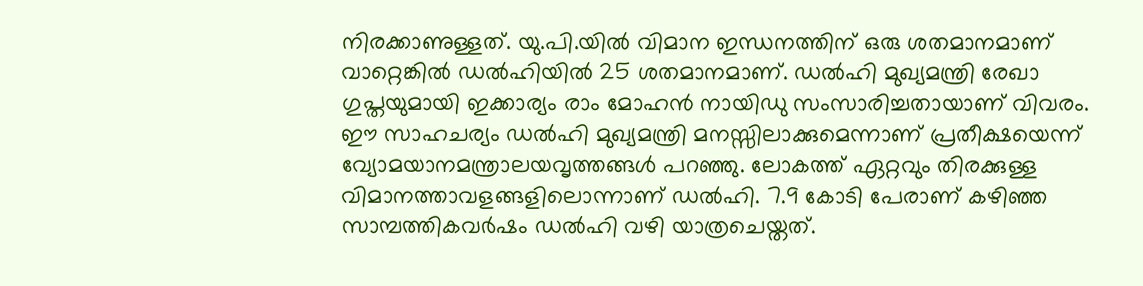നിരക്കാണുള്ളത്. യു.പി.യിൽ വിമാന ഇന്ധനത്തിന് ഒരു ശതമാനമാണ് വാറ്റെങ്കിൽ ഡൽഹിയിൽ 25 ശതമാനമാണ്. ഡൽഹി മുഖ്യമന്ത്രി രേഖാ ഗുപ്തയുമായി ഇക്കാര്യം രാം മോഹൻ നായിഡു സംസാരിച്ചതായാണ് വിവരം. ഈ സാഹചര്യം ഡൽഹി മുഖ്യമന്ത്രി മനസ്സിലാക്കുമെന്നാണ് പ്രതീക്ഷയെന്ന് വ്യോമയാനമന്ത്രാലയവൃത്തങ്ങൾ പറഞ്ഞു. ലോകത്ത് ഏറ്റവും തിരക്കുള്ള വിമാനത്താവളങ്ങളിലൊന്നാണ് ഡൽഹി. 7.9 കോടി പേരാണ് കഴിഞ്ഞ സാമ്പത്തികവർഷം ഡൽഹി വഴി യാത്രചെയ്തത്.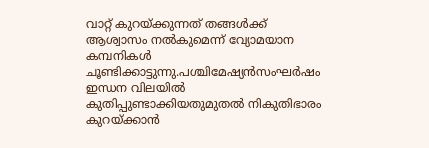വാറ്റ് കുറയ്ക്കുന്നത് തങ്ങൾക്ക് ആശ്വാസം നൽകുമെന്ന് വ്യോമയാന കമ്പനികൾ ചൂണ്ടിക്കാട്ടുന്നു.പശ്ചിമേഷ്യൻസംഘർഷം ഇന്ധന വിലയിൽ കുതിപ്പുണ്ടാക്കിയതുമുതൽ നികുതിഭാരം കുറയ്ക്കാൻ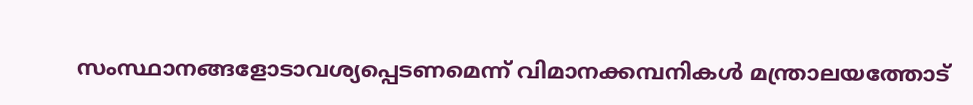സംസ്ഥാനങ്ങളോടാവശ്യപ്പെടണമെന്ന് വിമാനക്കമ്പനികൾ മന്ത്രാലയത്തോട്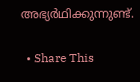അഭ്യർഥിക്കുന്നുണ്ട്.

  • Share This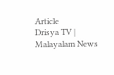Article
Drisya TV | Malayalam News